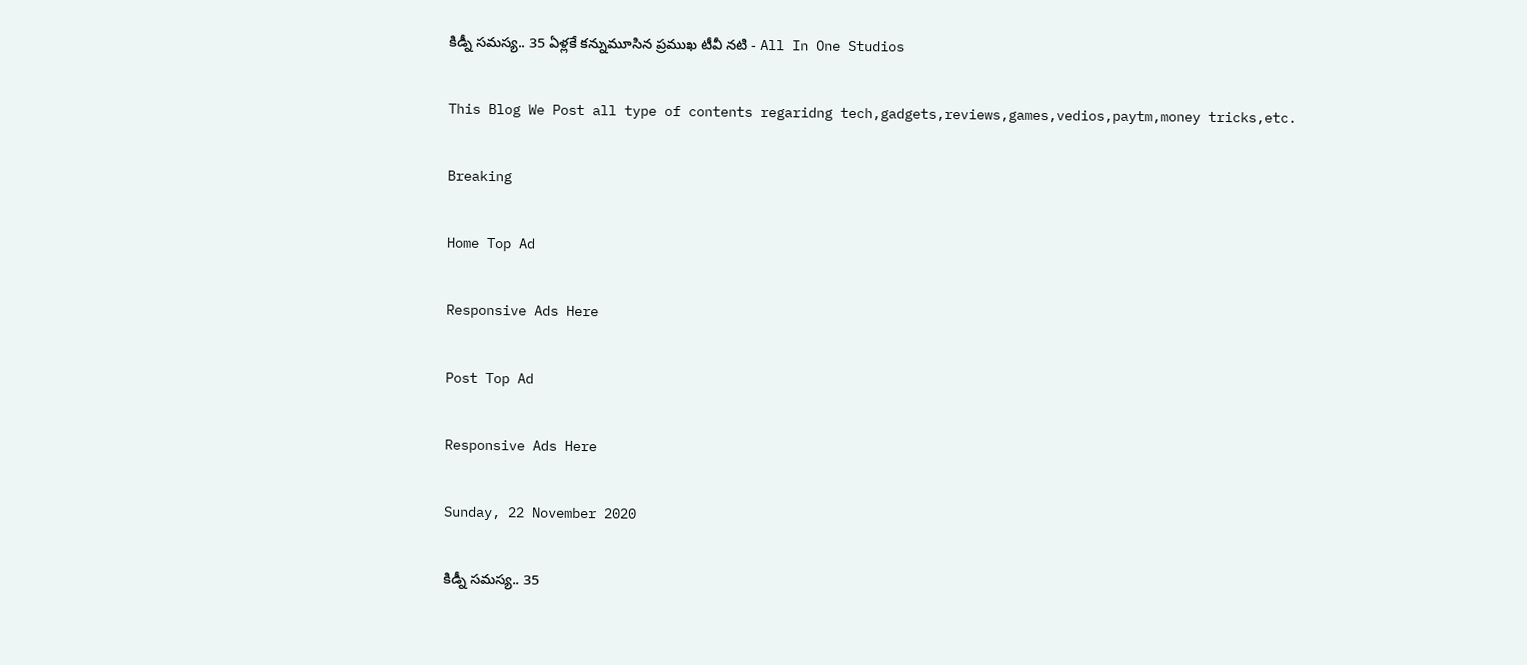కిడ్నీ సమస్య.. 35 ఏళ్లకే కన్నుమూసిన ప్రముఖ టీవీ నటి - All In One Studios

This Blog We Post all type of contents regaridng tech,gadgets,reviews,games,vedios,paytm,money tricks,etc.

Breaking

Home Top Ad

Responsive Ads Here

Post Top Ad

Responsive Ads Here

Sunday, 22 November 2020

కిడ్నీ సమస్య.. 35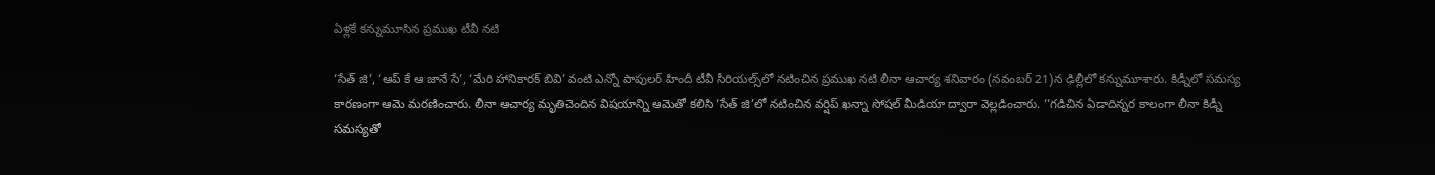ఏళ్లకే కన్నుమూసిన ప్రముఖ టీవీ నటి

‘సేత్ జి’, ‘ఆప్ కే ఆ జానే సే’, ‘మేరి హానికారక్ బివి’ వంటి ఎన్నో పాపులర్ హిందీ టీవీ సీరియల్స్‌లో నటించిన ప్రముఖ నటి లీనా ఆచార్య శనివారం (నవంబర్ 21)న ఢిల్లీలో కన్నుమూశారు. కిడ్నీలో సమస్య కారణంగా ఆమె మరణించారు. లీనా ఆచార్య మృతిచెందిన విషయాన్ని ఆమెతో కలిసి ‘సేత్ జి’లో నటించిన వర్షిప్ ఖన్నా సోషల్ మీడియా ద్వారా వెల్లడించారు. ‘‘గడిచిన ఏడాదిన్నర కాలంగా లీనా కిడ్నీ సమస్యతో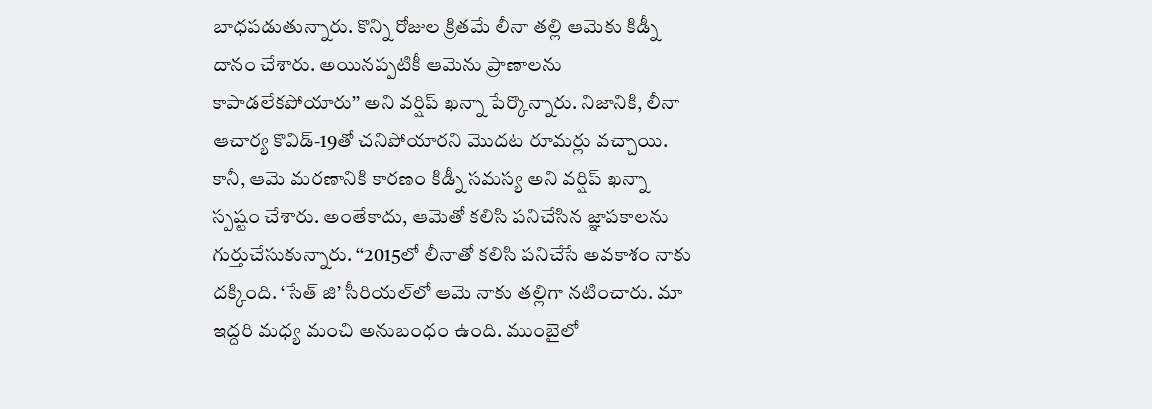బాధపడుతున్నారు. కొన్ని రోజుల క్రితమే లీనా తల్లి ఆమెకు కిడ్నీ దానం చేశారు. అయినప్పటికీ ఆమెను ప్రాణాలను కాపాడలేకపోయారు’’ అని వర్షిప్ ఖన్నా పేర్కొన్నారు. నిజానికి, లీనా ఆచార్య కొవిడ్-19తో చనిపోయారని మొదట రూమర్లు వచ్చాయి. కానీ, ఆమె మరణానికి కారణం కిడ్నీ సమస్య అని వర్షిప్ ఖన్నా స్పష్టం చేశారు. అంతేకాదు, ఆమెతో కలిసి పనిచేసిన జ్ఞాపకాలను గుర్తుచేసుకున్నారు. ‘‘2015లో లీనాతో కలిసి పనిచేసే అవకాశం నాకు దక్కింది. ‘సేత్ జి’ సీరియల్‌లో ఆమె నాకు తల్లిగా నటించారు. మా ఇద్దరి మధ్య మంచి అనుబంధం ఉంది. ముంబైలో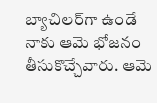బ్యాచిలర్‌గా ఉండే నాకు ఆమె భోజనం తీసుకొచ్చేవారు. ఆమె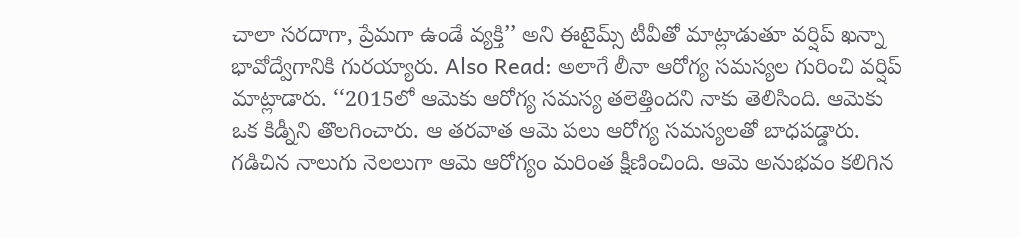చాలా సరదాగా, ప్రేమగా ఉండే వ్యక్తి’’ అని ఈటైమ్స్ టీవీతో మాట్లాడుతూ వర్షిప్ ఖన్నా భావోద్వేగానికి గురయ్యారు. Also Read: అలాగే లీనా ఆరోగ్య సమస్యల గురించి వర్షిప్ మాట్లాడారు. ‘‘2015లో ఆమెకు ఆరోగ్య సమస్య తలెత్తిందని నాకు తెలిసింది. ఆమెకు ఒక కిడ్నీని తొలగించారు. ఆ తరవాత ఆమె పలు ఆరోగ్య సమస్యలతో బాధపడ్డారు. గడిచిన నాలుగు నెలలుగా ఆమె ఆరోగ్యం మరింత క్షీణించింది. ఆమె అనుభవం కలిగిన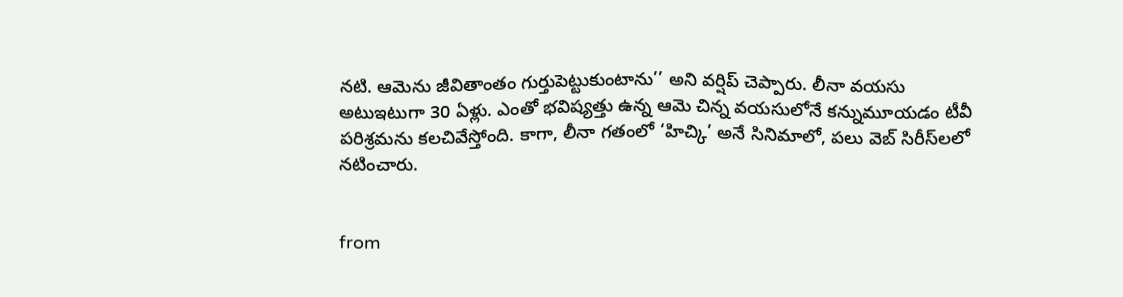నటి. ఆమెను జీవితాంతం గుర్తుపెట్టుకుంటాను’’ అని వర్షిప్ చెప్పారు. లీనా వయసు అటుఇటుగా 30 ఏళ్లు. ఎంతో భవిష్యత్తు ఉన్న ఆమె చిన్న వయసులోనే కన్నుమూయడం టీవీ పరిశ్రమను కలచివేస్తోంది. కాగా, లీనా గతంలో ‘హిచ్కి’ అనే సినిమాలో, పలు వెబ్ సిరీస్‌లలో నటించారు.


from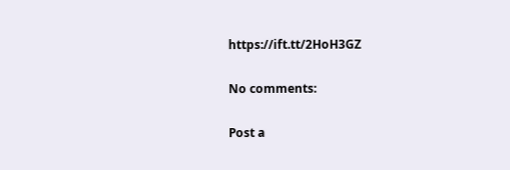https://ift.tt/2HoH3GZ

No comments:

Post a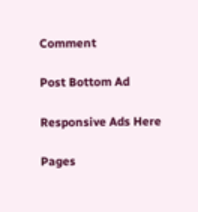Comment

Post Bottom Ad

Responsive Ads Here

Pages